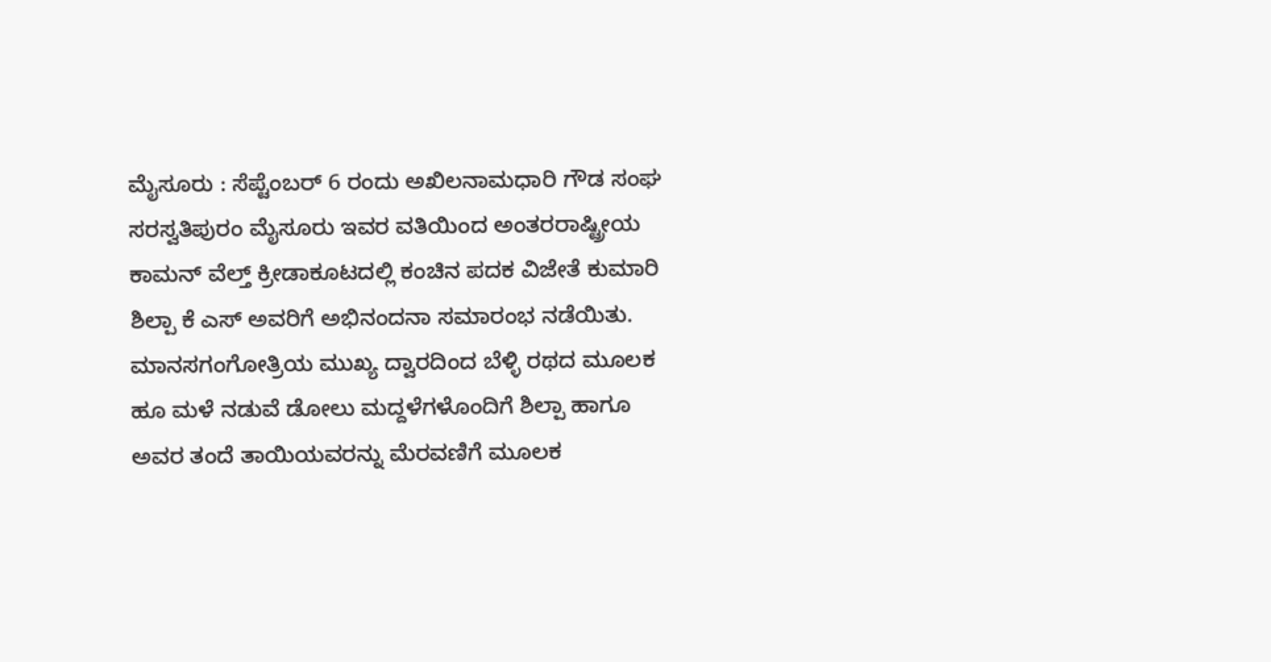ಮೈಸೂರು : ಸೆಪ್ಟೆಂಬರ್ 6 ರಂದು ಅಖಿಲನಾಮಧಾರಿ ಗೌಡ ಸಂಘ ಸರಸ್ವತಿಪುರಂ ಮೈಸೂರು ಇವರ ವತಿಯಿಂದ ಅಂತರರಾಷ್ಟ್ರೀಯ ಕಾಮನ್ ವೆಲ್ತ್ ಕ್ರೀಡಾಕೂಟದಲ್ಲಿ ಕಂಚಿನ ಪದಕ ವಿಜೇತೆ ಕುಮಾರಿ ಶಿಲ್ಪಾ ಕೆ ಎಸ್ ಅವರಿಗೆ ಅಭಿನಂದನಾ ಸಮಾರಂಭ ನಡೆಯಿತು.
ಮಾನಸಗಂಗೋತ್ರಿಯ ಮುಖ್ಯ ದ್ವಾರದಿಂದ ಬೆಳ್ಳಿ ರಥದ ಮೂಲಕ ಹೂ ಮಳೆ ನಡುವೆ ಡೋಲು ಮದ್ದಳೆಗಳೊಂದಿಗೆ ಶಿಲ್ಪಾ ಹಾಗೂ ಅವರ ತಂದೆ ತಾಯಿಯವರನ್ನು ಮೆರವಣಿಗೆ ಮೂಲಕ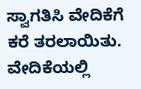ಸ್ವಾಗತಿಸಿ ವೇದಿಕೆಗೆ ಕರೆ ತರಲಾಯಿತು.
ವೇದಿಕೆಯಲ್ಲಿ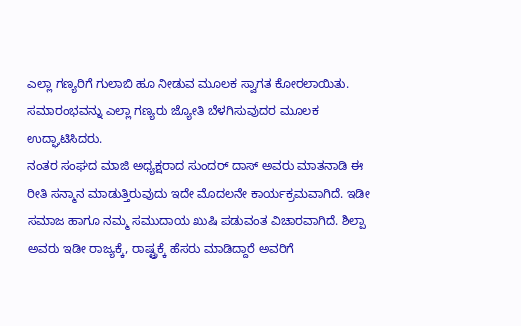ಎಲ್ಲಾ ಗಣ್ಯರಿಗೆ ಗುಲಾಬಿ ಹೂ ನೀಡುವ ಮೂಲಕ ಸ್ವಾಗತ ಕೋರಲಾಯಿತು.
ಸಮಾರಂಭವನ್ನು ಎಲ್ಲಾ ಗಣ್ಯರು ಜ್ಯೋತಿ ಬೆಳಗಿಸುವುದರ ಮೂಲಕ ಉದ್ಘಾಟಿಸಿದರು.
ನಂತರ ಸಂಘದ ಮಾಜಿ ಅಧ್ಯಕ್ಷರಾದ ಸುಂದರ್ ದಾಸ್ ಅವರು ಮಾತನಾಡಿ ಈ ರೀತಿ ಸನ್ಮಾನ ಮಾಡುತ್ತಿರುವುದು ಇದೇ ಮೊದಲನೇ ಕಾರ್ಯಕ್ರಮವಾಗಿದೆ. ಇಡೀ ಸಮಾಜ ಹಾಗೂ ನಮ್ಮ ಸಮುದಾಯ ಖುಷಿ ಪಡುವಂತ ವಿಚಾರವಾಗಿದೆ. ಶಿಲ್ಪಾ ಅವರು ಇಡೀ ರಾಜ್ಯಕ್ಕೆ, ರಾಷ್ಟ್ರಕ್ಕೆ ಹೆಸರು ಮಾಡಿದ್ದಾರೆ ಅವರಿಗೆ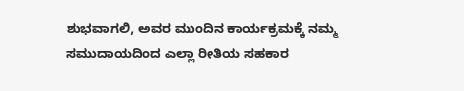ಶುಭವಾಗಲಿ, ಅವರ ಮುಂದಿನ ಕಾರ್ಯಕ್ರಮಕ್ಕೆ ನಮ್ಮ ಸಮುದಾಯದಿಂದ ಎಲ್ಲಾ ರೀತಿಯ ಸಹಕಾರ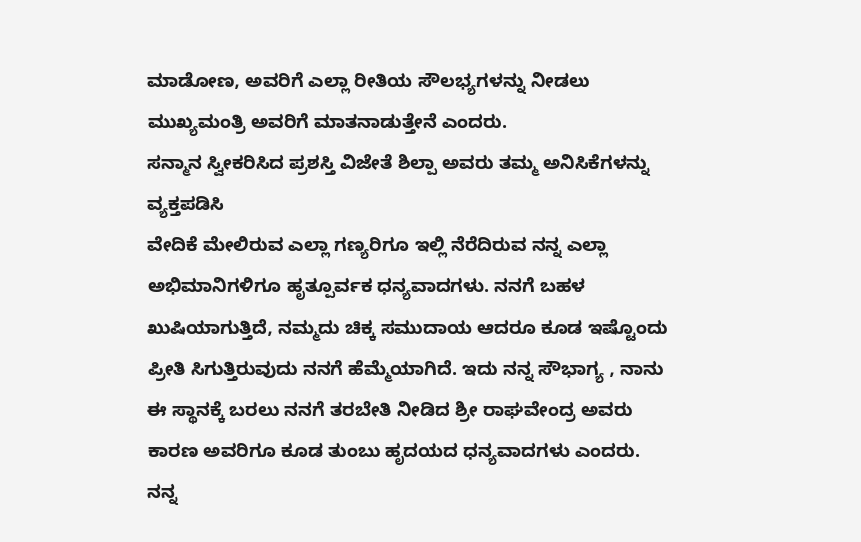ಮಾಡೋಣ, ಅವರಿಗೆ ಎಲ್ಲಾ ರೀತಿಯ ಸೌಲಭ್ಯಗಳನ್ನು ನೀಡಲು ಮುಖ್ಯಮಂತ್ರಿ ಅವರಿಗೆ ಮಾತನಾಡುತ್ತೇನೆ ಎಂದರು.
ಸನ್ಮಾನ ಸ್ವೀಕರಿಸಿದ ಪ್ರಶಸ್ತಿ ವಿಜೇತೆ ಶಿಲ್ಪಾ ಅವರು ತಮ್ಮ ಅನಿಸಿಕೆಗಳನ್ನು ವ್ಯಕ್ತಪಡಿಸಿ
ವೇದಿಕೆ ಮೇಲಿರುವ ಎಲ್ಲಾ ಗಣ್ಯರಿಗೂ ಇಲ್ಲಿ ನೆರೆದಿರುವ ನನ್ನ ಎಲ್ಲಾ ಅಭಿಮಾನಿಗಳಿಗೂ ಹೃತ್ಪೂರ್ವಕ ಧನ್ಯವಾದಗಳು. ನನಗೆ ಬಹಳ ಖುಷಿಯಾಗುತ್ತಿದೆ, ನಮ್ಮದು ಚಿಕ್ಕ ಸಮುದಾಯ ಆದರೂ ಕೂಡ ಇಷ್ಟೊಂದು ಪ್ರೀತಿ ಸಿಗುತ್ತಿರುವುದು ನನಗೆ ಹೆಮ್ಮೆಯಾಗಿದೆ. ಇದು ನನ್ನ ಸೌಭಾಗ್ಯ , ನಾನು ಈ ಸ್ಥಾನಕ್ಕೆ ಬರಲು ನನಗೆ ತರಬೇತಿ ನೀಡಿದ ಶ್ರೀ ರಾಘವೇಂದ್ರ ಅವರು ಕಾರಣ ಅವರಿಗೂ ಕೂಡ ತುಂಬು ಹೃದಯದ ಧನ್ಯವಾದಗಳು ಎಂದರು. ನನ್ನ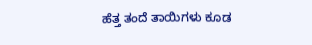ಹೆತ್ತ ತಂದೆ ತಾಯಿಗಳು ಕೂಡ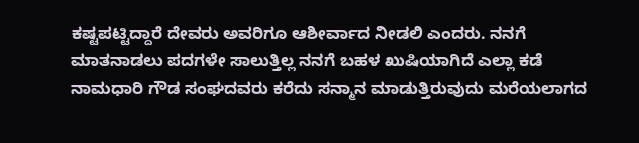ಕಷ್ಟಪಟ್ಟಿದ್ದಾರೆ ದೇವರು ಅವರಿಗೂ ಆಶೀರ್ವಾದ ನೀಡಲಿ ಎಂದರು. ನನಗೆ ಮಾತನಾಡಲು ಪದಗಳೇ ಸಾಲುತ್ತಿಲ್ಲ ನನಗೆ ಬಹಳ ಖುಷಿಯಾಗಿದೆ ಎಲ್ಲಾ ಕಡೆ ನಾಮಧಾರಿ ಗೌಡ ಸಂಘದವರು ಕರೆದು ಸನ್ಮಾನ ಮಾಡುತ್ತಿರುವುದು ಮರೆಯಲಾಗದ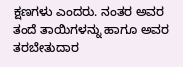ಕ್ಷಣಗಳು ಎಂದರು. ನಂತರ ಅವರ ತಂದೆ ತಾಯಿಗಳನ್ನು ಹಾಗೂ ಅವರ ತರಬೇತುದಾರ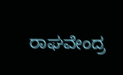ರಾಘವೇಂದ್ರ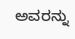ಅವರನ್ನು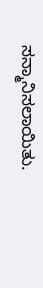ಸನ್ಮಾನಿಸಲಾಯಿತು.